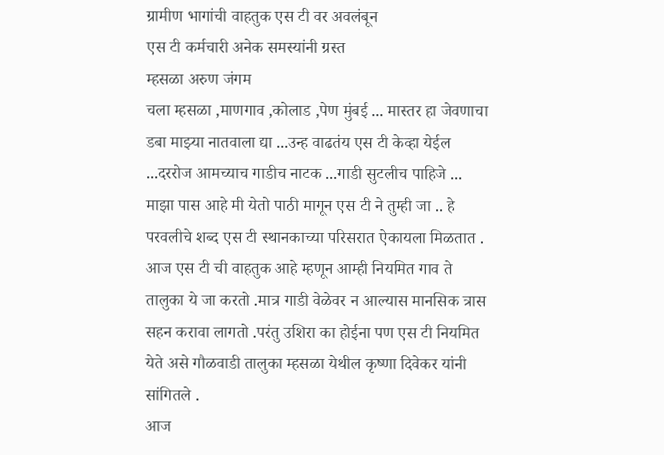ग्रामीण भागांची वाहतुक एस टी वर अवलंबून
एस टी कर्मचारी अनेक समस्यांनी ग्रस्त
म्हसळा अरुण जंगम
चला म्हसळा ,माणगाव ,कोलाड ,पेण मुंबई ... मास्तर हा जेवणाचा डबा माझ्या नातवाला द्या ...उन्ह वाढतंय एस टी केव्हा येईल ...दररोज आमच्याच गाडीच नाटक ...गाडी सुटलीच पाहिजे ... माझा पास आहे मी येतो पाठी मागून एस टी ने तुम्ही जा .. हे परवलीचे शब्द एस टी स्थानकाच्या परिसरात ऐकायला मिळतात . आज एस टी ची वाहतुक आहे म्हणून आम्ही नियमित गाव ते तालुका ये जा करतो .मात्र गाडी वेळेवर न आल्यास मानसिक त्रास सहन करावा लागतो .परंतु उशिरा का होईना पण एस टी नियमित येते असे गौळवाडी तालुका म्हसळा येथील कृष्णा दिवेकर यांनी सांगितले .
आज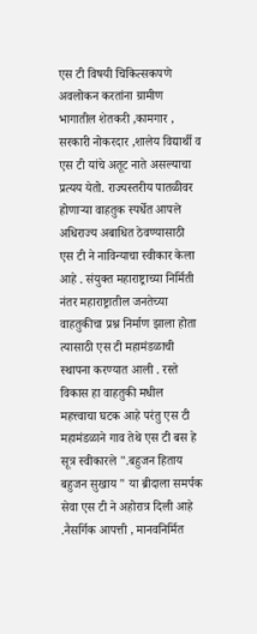एस टी विषयी चिकित्सकपणे अवलोकन करतांना ग्रामीण भागातील शेतकरी ,कामगार , सरकारी नोकरदार ,शालेय विद्यार्थी व एस टी यांचे अतूट नाते असल्याचा प्रत्यय येतो. राज्यस्तरीय पातळीवर होणाऱ्या वाहतुक स्पर्धेत आपले अधिराज्य अबाधित ठेवण्यासाठी एस टी ने नाविन्याचा स्वीकार केला आहे . संयुक्त महाराष्ट्राच्या निर्मिती नंतर महाराष्ट्रातील जनतेच्या वाहतुकीचा प्रश्न निर्माण झाला होता त्यासाठी एस टी महामंडळाची स्थापना करण्यात आली . रस्ते विकास हा वाहतुकी मधील महत्त्वाचा घटक आहे परंतु एस टी महामंडळाने गाव तेथे एस टी बस हे सूत्र स्वीकारले ".बहुजन हिताय बहुजन सुखाय " या ब्रीदाला समर्पक सेवा एस टी ने अहोरात्र दिली आहे .नैसर्गिक आपत्ती , मानवनिर्मित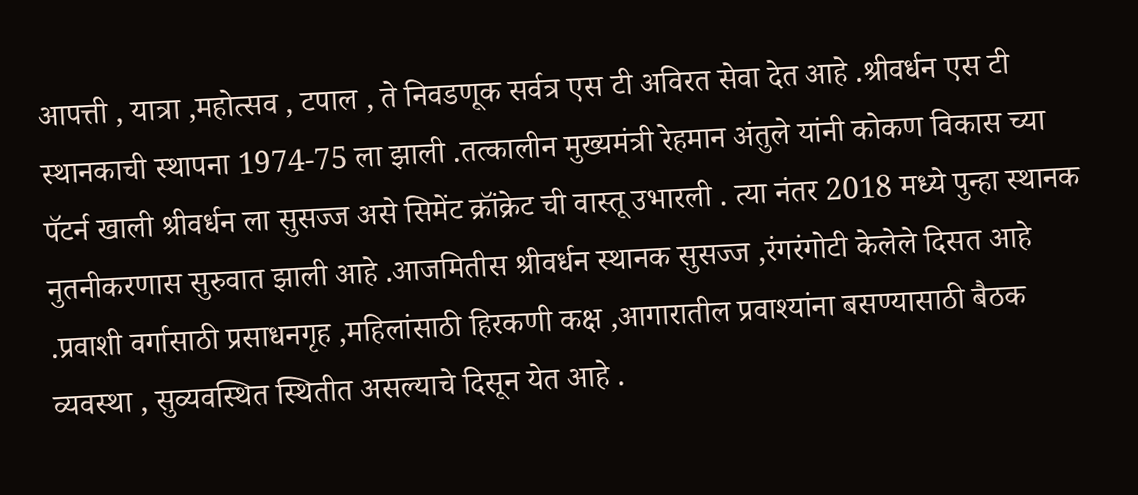आपत्ती , यात्रा ,महोत्सव , टपाल , ते निवडणूक सर्वत्र एस टी अविरत सेवा देत आहे .श्रीवर्धन एस टी स्थानकाची स्थापना 1974-75 ला झाली .तत्कालीन मुख्यमंत्री रेहमान अंतुले यांनी कोकण विकास च्या पॅटर्न खाली श्रीवर्धन ला सुसज्ज असे सिमेंट क्रॉंक्रेट ची वास्तू उभारली . त्या नंतर 2018 मध्ये पुन्हा स्थानक नुतनीकरणास सुरुवात झाली आहे .आजमितीस श्रीवर्धन स्थानक सुसज्ज ,रंगरंगोटी केलेले दिसत आहे .प्रवाशी वर्गासाठी प्रसाधनगृह ,महिलांसाठी हिरकणी कक्ष ,आगारातील प्रवाश्यांना बसण्यासाठी बैठक व्यवस्था , सुव्यवस्थित स्थितीत असल्याचे दिसून येत आहे .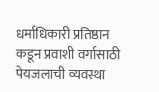धर्माधिकारी प्रतिष्ठान कडून प्रवाशी वर्गासाठी पेयजलाची व्यवस्था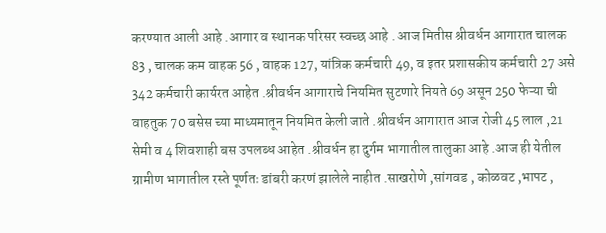करण्यात आली आहे .आगार व स्थानक परिसर स्वच्छ आहे . आज मितीस श्रीवर्धन आगारात चालक 83 , चालक कम वाहक 56 , वाहक 127, यांत्रिक कर्मचारी 49, व इतर प्रशासकीय कर्मचारी 27 असे 342 कर्मचारी कार्यरत आहेत .श्रीवर्धन आगाराचे नियमित सुटणारे नियते 69 असून 250 फेऱ्या ची वाहतुक 70 बसेस च्या माध्यमातून नियमित केली जाते .श्रीवर्धन आगारात आज रोजी 45 लाल ,21 सेमी व 4 शिवशाही बस उपलब्ध आहेत .श्रीवर्धन हा दुर्गम भागातील तालुका आहे .आज ही येतील ग्रामीण भागातील रस्ते पूर्णतः डांबरी करणं झालेले नाहीत .साखरोणे ,सांगवड , कोळवट ,भापट ,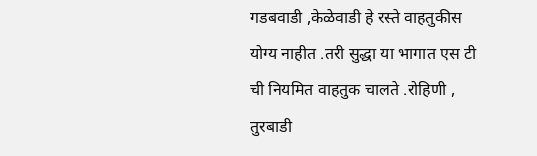गडबवाडी ,केळेवाडी हे रस्ते वाहतुकीस योग्य नाहीत .तरी सुद्धा या भागात एस टी ची नियमित वाहतुक चालते .रोहिणी , तुरबाडी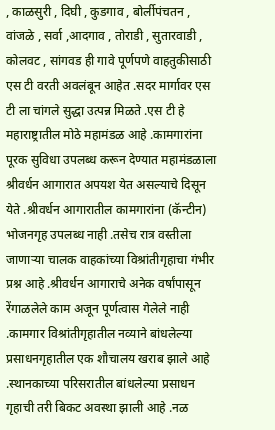, काळसुरी , दिघी , कुडगाव , बोर्लीपंचतन , वांजळे , सर्वा ,आदगाव , तोराडी , सुतारवाडी , कोलवट , सांगवड ही गावे पूर्णपणे वाहतुकीसाठी एस टी वरती अवलंबून आहेत .सदर मार्गावर एस टी ला चांगले सुद्धा उत्पन्न मिळते .एस टी हे महाराष्ट्रातील मोठे महामंडळ आहे .कामगारांना पूरक सुविधा उपलब्ध करून देण्यात महामंडळाला श्रीवर्धन आगारात अपयश येत असल्याचे दिसून येते .श्रीवर्धन आगारातील कामगारांना (कॅन्टीन) भोजनगृह उपलब्ध नाही .तसेच रात्र वस्तीला जाणाऱ्या चालक वाहकांच्या विश्रांतीगृहाचा गंभीर प्रश्न आहे .श्रीवर्धन आगाराचे अनेक वर्षांपासून रेंगाळलेले काम अजून पूर्णत्वास गेलेले नाही .कामगार विश्रांतीगृहातील नव्याने बांधलेल्या प्रसाधनगृहातील एक शौचालय खराब झाले आहे .स्थानकाच्या परिसरातील बांधलेल्या प्रसाधन गृहाची तरी बिकट अवस्था झाली आहे .नळ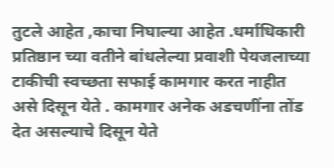तुटले आहेत ,काचा निघाल्या आहेत .धर्माधिकारी प्रतिष्ठान च्या वतीने बांधलेल्या प्रवाशी पेयजलाच्या टाकीची स्वच्छता सफाई कामगार करत नाहीत असे दिसून येते . कामगार अनेक अडचणींना तोंड देत असल्याचे दिसून येते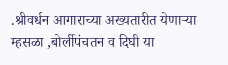.श्रीवर्धन आगाराच्या अख्यतारीत येणाऱ्या म्हसळा ,बोर्लीपंचतन व दिघी या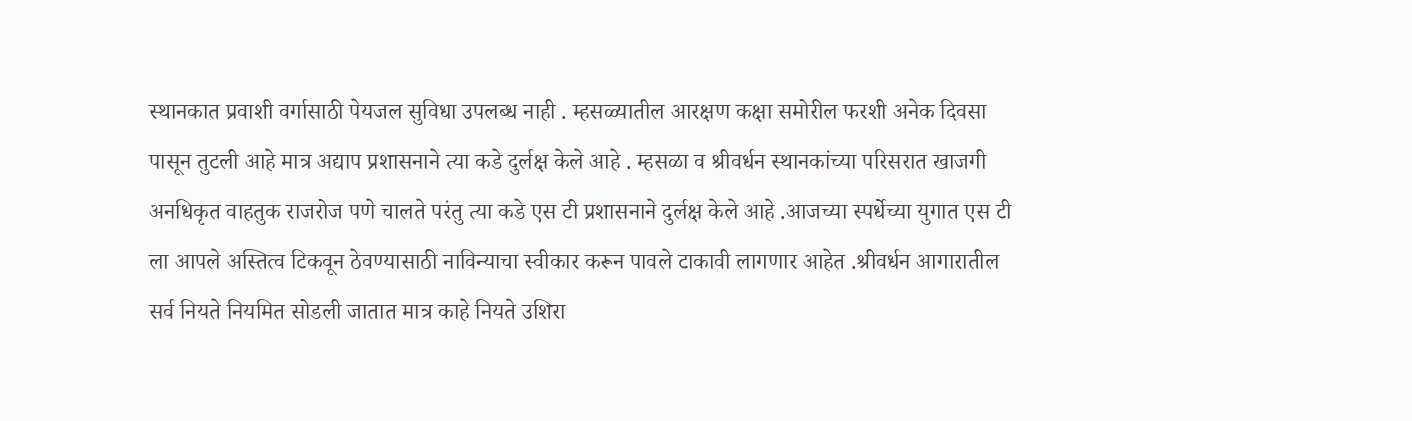स्थानकात प्रवाशी वर्गासाठी पेयजल सुविधा उपलब्ध नाही . म्हसळ्यातील आरक्षण कक्षा समोरील फरशी अनेक दिवसा पासून तुटली आहे मात्र अद्याप प्रशासनाने त्या कडे दुर्लक्ष केले आहे . म्हसळा व श्रीवर्धन स्थानकांच्या परिसरात खाजगी अनधिकृत वाहतुक राजरोज पणे चालते परंतु त्या कडे एस टी प्रशासनाने दुर्लक्ष केले आहे .आजच्या स्पर्धेच्या युगात एस टी ला आपले अस्तित्व टिकवून ठेवण्यासाठी नाविन्याचा स्वीकार करून पावले टाकावी लागणार आहेत .श्रीवर्धन आगारातील सर्व नियते नियमित सोडली जातात मात्र काहे नियते उशिरा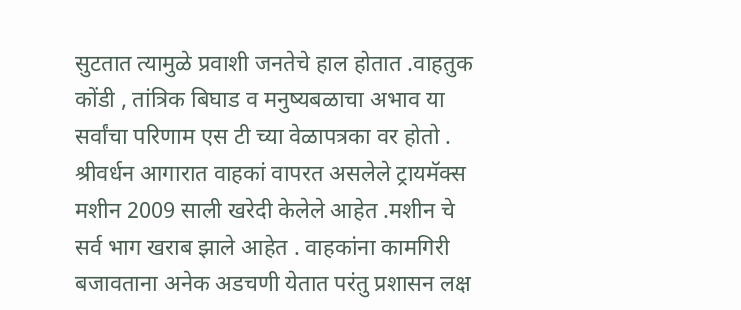सुटतात त्यामुळे प्रवाशी जनतेचे हाल होतात .वाहतुक कोंडी , तांत्रिक बिघाड व मनुष्यबळाचा अभाव या सर्वांचा परिणाम एस टी च्या वेळापत्रका वर होतो .
श्रीवर्धन आगारात वाहकां वापरत असलेले ट्रायमॅक्स मशीन 2009 साली खरेदी केलेले आहेत .मशीन चे सर्व भाग खराब झाले आहेत . वाहकांना कामगिरी बजावताना अनेक अडचणी येतात परंतु प्रशासन लक्ष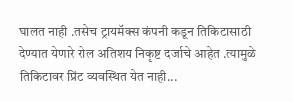घालत नाही .तसेच ट्रायमॅक्स कंपनी कडून तिकिटासाठी देण्यात येणारे रोल अतिशय निकृष्ट दर्जाचे आहेत .त्यामुळे तिकिटावर प्रिंट व्यवस्थित येत नाही...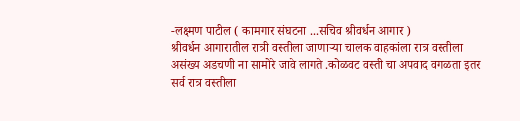-लक्ष्मण पाटील ( कामगार संघटना ...सचिव श्रीवर्धन आगार )
श्रीवर्धन आगारातील रात्री वस्तीला जाणाऱ्या चालक वाहकांला रात्र वस्तीला असंख्य अडचणी ना सामोरे जावे लागते .कोळवट वस्ती चा अपवाद वगळता इतर सर्व रात्र वस्तीला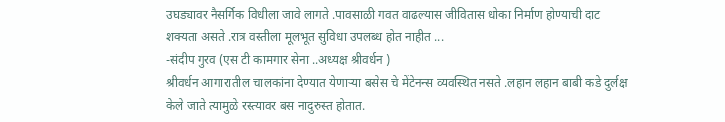उघड्यावर नैसर्गिक विधीला जावे लागते .पावसाळी गवत वाढल्यास जीवितास धोका निर्माण होण्याची दाट शक्यता असते .रात्र वस्तीला मूलभूत सुविधा उपलब्ध होत नाहीत ...
-संदीप गुरव (एस टी कामगार सेना ..अध्यक्ष श्रीवर्धन )
श्रीवर्धन आगारातील चालकांना देण्यात येणाऱ्या बसेस चे मेंटेनन्स व्यवस्थित नसते .लहान लहान बाबी कडे दुर्लक्ष केले जाते त्यामुळे रस्त्यावर बस नादुरुस्त होतात.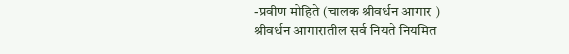-प्रवीण मोहिते (चालक श्रीवर्धन आगार )
श्रीवर्धन आगारातील सर्व नियते नियमित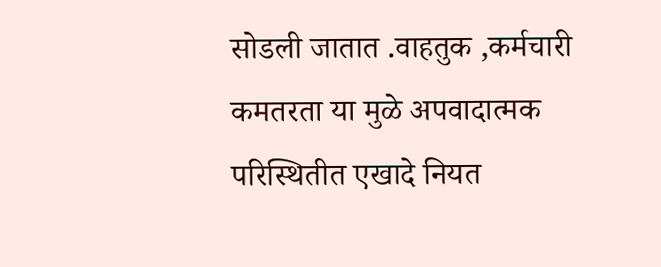सोडली जातात .वाहतुक ,कर्मचारी कमतरता या मुळे अपवादात्मक परिस्थितीत एखादे नियत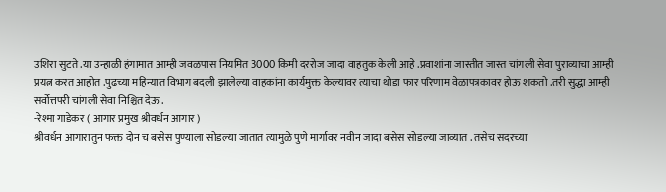उशिरा सुटते .या उन्हाळी हंगामात आम्ही जवळपास नियमित 3000 किमी दररोज जादा वाहतुक केली आहे .प्रवाशांना जास्तीत जास्त चांगली सेवा पुराव्याचा आम्ही प्रयत्न करत आहोत .पुढच्या महिन्यात विभाग बदली झालेल्या वाहकांना कार्यमुक्त केल्यावर त्याचा थोडा फार परिणाम वेळापत्रकावर होऊ शकतो .तरी सुद्धा आम्ही सर्वोत्तपरी चांगली सेवा निश्चित देऊ.
-रेश्मा गाडेकर ( आगार प्रमुख श्रीवर्धन आगार )
श्रीवर्धन आगारातुन फक्त दोन च बसेस पुण्याला सोडल्या जातात त्यामुळे पुणे मार्गावर नवीन जादा बसेस सोडल्या जाव्यात . तसेच सदरच्या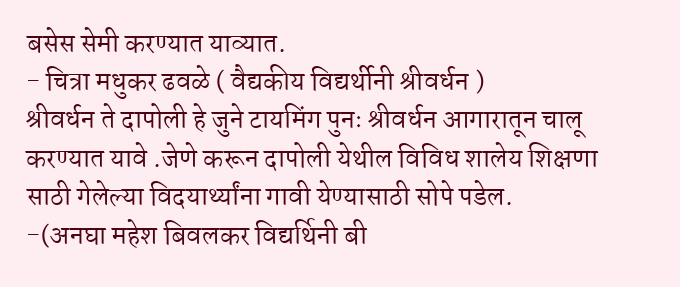बसेस सेमी करण्यात याव्यात.
- चित्रा मधुकर ढवळे ( वैद्यकीय विद्यर्थीनी श्रीवर्धन )
श्रीवर्धन ते दापोली हे जुने टायमिंग पुनः श्रीवर्धन आगारातून चालू करण्यात यावे .जेणे करून दापोली येथील विविध शालेय शिक्षणा साठी गेलेल्या विदयार्थ्यांना गावी येण्यासाठी सोपे पडेल.
-(अनघा महेश बिवलकर विद्यर्थिनी बी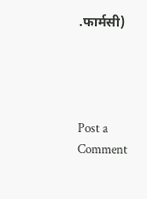.फार्मसी)




Post a Comment